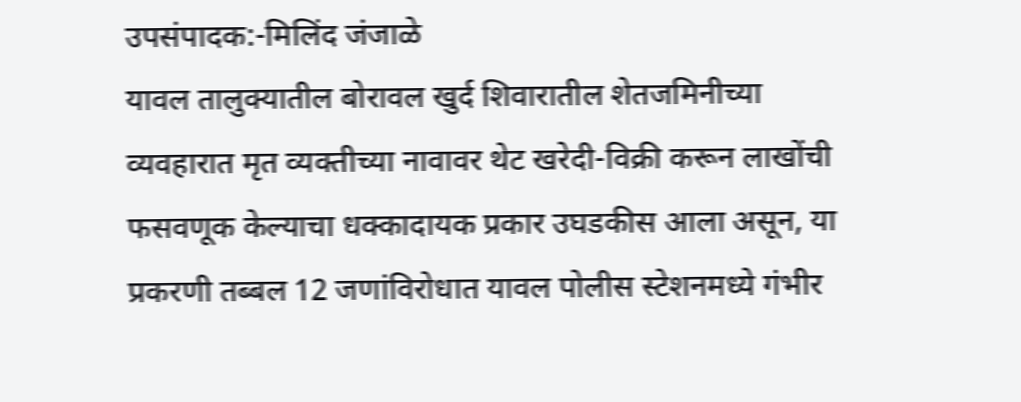उपसंपादक:-मिलिंद जंजाळे
यावल तालुक्यातील बोरावल खुर्द शिवारातील शेतजमिनीच्या व्यवहारात मृत व्यक्तीच्या नावावर थेट खरेदी-विक्री करून लाखोंची फसवणूक केल्याचा धक्कादायक प्रकार उघडकीस आला असून, या प्रकरणी तब्बल 12 जणांविरोधात यावल पोलीस स्टेशनमध्ये गंभीर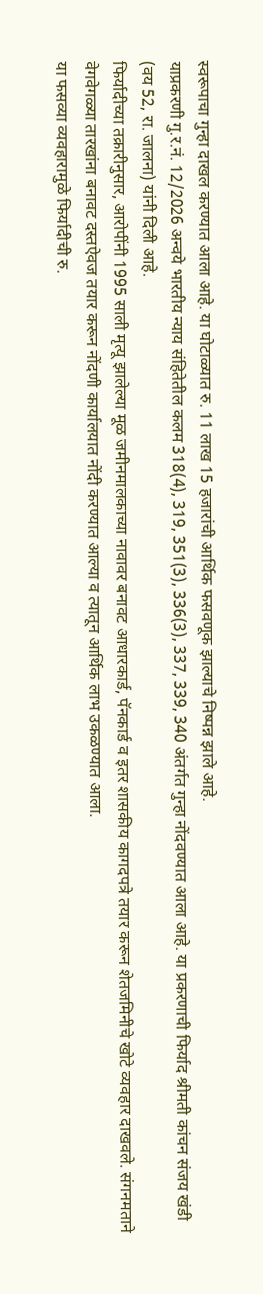स्वरूपाचा गुन्हा दाखल करण्यात आला आहे. या घोटाळ्यात रु. 11 लाख 15 हजारांची आर्थिक फसवणूक झाल्याचे निष्पन्न झाले आहे.
याप्रकरणी गु.र.नं. 12/2026 अन्वये भारतीय न्याय संहितेतील कलम 318(4), 319, 351(3), 336(3), 337, 339, 340 अंतर्गत गुन्हा नोंदवण्यात आला आहे. या प्रकरणाची फिर्याद श्रीमती कांचन संजय खंडी (वय 52, रा. जालना) यांनी दिली आहे.
फिर्यादीच्या तक्रारीनुसार, आरोपींनी 1995 साली मृत्यू झालेल्या मूळ जमीनमालकाच्या नावावर बनावट आधारकार्ड, पॅनकार्ड व इतर शासकीय कागदपत्रे तयार करून शेतजमिनीचे खोटे व्यवहार दाखवले. संगनमताने वेगवेगळ्या तारखांना बनावट दस्तऐवज तयार करून नोंदणी कार्यालयात नोंदी करण्यात आल्या व त्यातून आर्थिक लाभ उकळण्यात आला.
या फसव्या व्यवहारामुळे फिर्यादीची रु.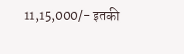11,15,000/- इतकी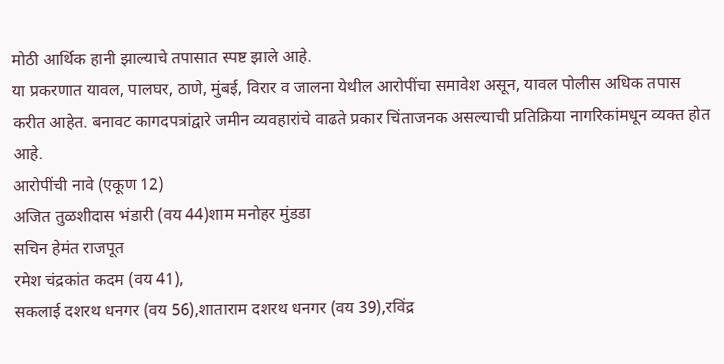मोठी आर्थिक हानी झाल्याचे तपासात स्पष्ट झाले आहे.
या प्रकरणात यावल, पालघर, ठाणे, मुंबई, विरार व जालना येथील आरोपींचा समावेश असून, यावल पोलीस अधिक तपास करीत आहेत. बनावट कागदपत्रांद्वारे जमीन व्यवहारांचे वाढते प्रकार चिंताजनक असल्याची प्रतिक्रिया नागरिकांमधून व्यक्त होत आहे.
आरोपींची नावे (एकूण 12)
अजित तुळशीदास भंडारी (वय 44)शाम मनोहर मुंडडा
सचिन हेमंत राजपूत
रमेश चंद्रकांत कदम (वय 41),
सकलाई दशरथ धनगर (वय 56),शाताराम दशरथ धनगर (वय 39),रविंद्र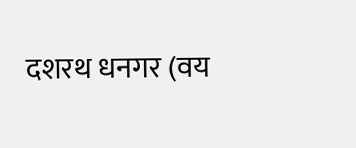दशरथ धनगर (वय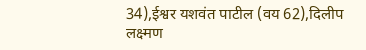34),ईश्वर यशवंत पाटील (वय 62),दिलीप लक्ष्मण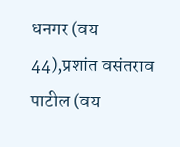धनगर (वय 44),प्रशांत वसंतराव पाटील (वय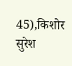45),किशोर सुरेश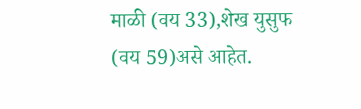माळी (वय 33),शेख युसुफ (वय 59)असे आहेत.